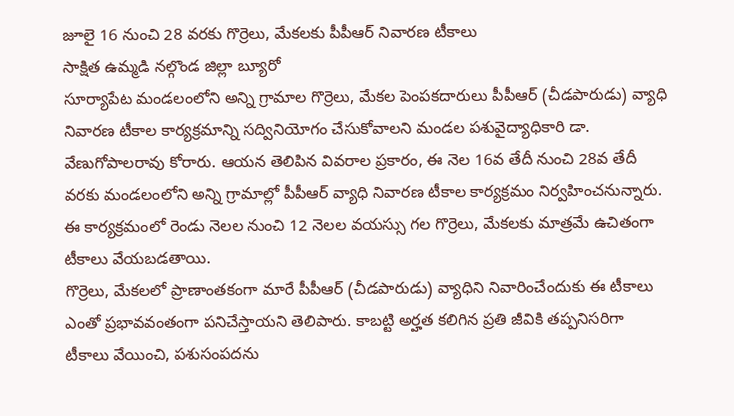జూలై 16 నుంచి 28 వరకు గొర్రెలు, మేకలకు పీపీఆర్ నివారణ టీకాలు
సాక్షిత ఉమ్మడి నల్గొండ జిల్లా బ్యూరో
సూర్యాపేట మండలంలోని అన్ని గ్రామాల గొర్రెలు, మేకల పెంపకదారులు పీపీఆర్ (చీడపారుడు) వ్యాధి నివారణ టీకాల కార్యక్రమాన్ని సద్వినియోగం చేసుకోవాలని మండల పశువైద్యాధికారి డా. వేణుగోపాలరావు కోరారు. ఆయన తెలిపిన వివరాల ప్రకారం, ఈ నెల 16వ తేదీ నుంచి 28వ తేదీ వరకు మండలంలోని అన్ని గ్రామాల్లో పీపీఆర్ వ్యాధి నివారణ టీకాల కార్యక్రమం నిర్వహించనున్నారు. ఈ కార్యక్రమంలో రెండు నెలల నుంచి 12 నెలల వయస్సు గల గొర్రెలు, మేకలకు మాత్రమే ఉచితంగా టీకాలు వేయబడతాయి.
గొర్రెలు, మేకలలో ప్రాణాంతకంగా మారే పీపీఆర్ (చీడపారుడు) వ్యాధిని నివారించేందుకు ఈ టీకాలు ఎంతో ప్రభావవంతంగా పనిచేస్తాయని తెలిపారు. కాబట్టి అర్హత కలిగిన ప్రతి జీవికి తప్పనిసరిగా టీకాలు వేయించి, పశుసంపదను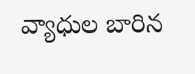వ్యాధుల బారిన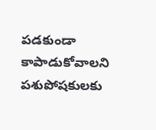పడకుండా కాపాడుకోవాలని పశుపోషకులకు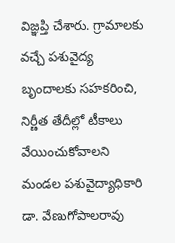విజ్ఞప్తి చేశారు. గ్రామాలకు వచ్చే పశువైద్య బృందాలకు సహకరించి, నిర్ణీత తేదీల్లో టీకాలు వేయించుకోవాలని మండల పశువైద్యాధికారి డా. వేణుగోపాలరావు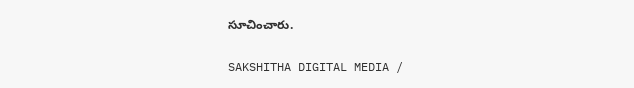సూచించారు.

SAKSHITHA DIGITAL MEDIA /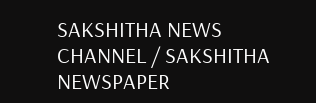SAKSHITHA NEWS CHANNEL / SAKSHITHA NEWSPAPER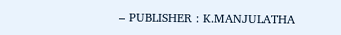– PUBLISHER : K.MANJULATHA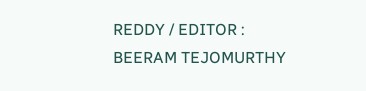REDDY / EDITOR : BEERAM TEJOMURTHY